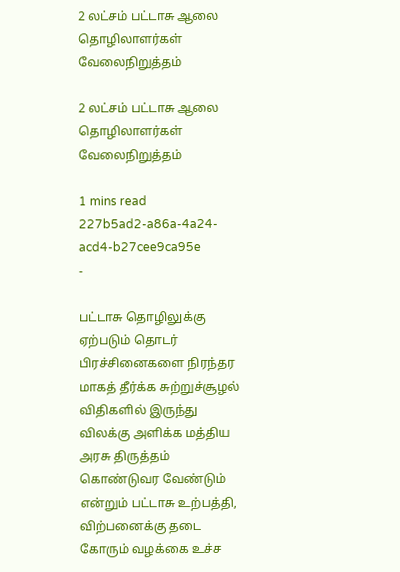2 லட்சம் பட்டாசு ஆலை தொழிலாளர்கள் வேலைநிறுத்தம்

2 லட்சம் பட்டாசு ஆலை தொழிலாளர்கள் வேலைநிறுத்தம்

1 mins read
227b5ad2-a86a-4a24-acd4-b27cee9ca95e
-

பட்டாசு தொழிலுக்கு ஏற்படும் தொடர் பிரச்சினைகளை நிரந்தர மாகத் தீர்க்க சுற்றுச்சூழல் விதிகளில் இருந்து விலக்கு அளிக்க மத்திய அரசு திருத்தம் கொண்டுவர வேண்டும் என்றும் பட்டாசு உற்பத்தி, விற்பனைக்கு தடை கோரும் வழக்கை உச்ச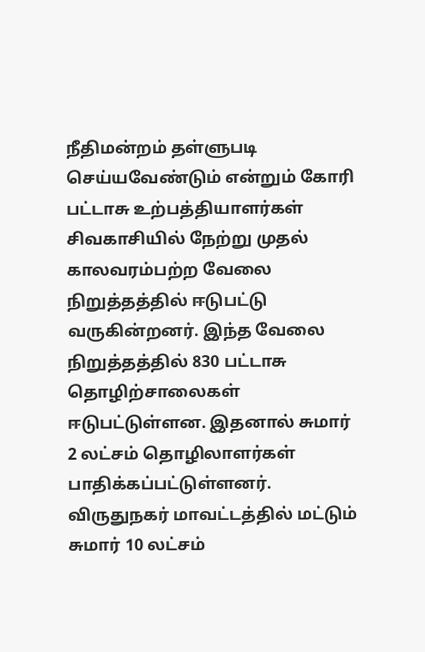நீதிமன்றம் தள்ளுபடி செய்யவேண்டும் என்றும் கோரி பட்டாசு உற்பத்தியாளர்கள் சிவகாசியில் நேற்று முதல் காலவரம்பற்ற வேலை நிறுத்தத்தில் ஈடுபட்டு வருகின்றனர். இந்த வேலை நிறுத்தத்தில் 830 பட்டாசு தொழிற்சாலைகள் ஈடுபட்டுள்ளன. இதனால் சுமார் 2 லட்சம் தொழிலாளர்கள் பாதிக்கப்பட்டுள்ளனர். விருதுநகர் மாவட்டத்தில் மட்டும் சுமார் 10 லட்சம்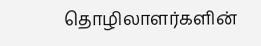தொழிலாளர்களின்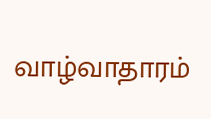வாழ்வாதாரம்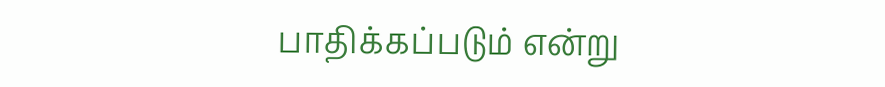பாதிக்கப்படும் என்று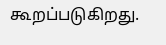கூறப்படுகிறது.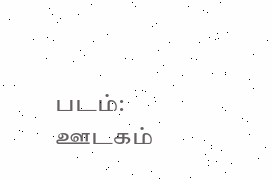படம்: ஊடகம்